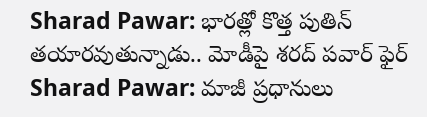Sharad Pawar: భారత్లో కొత్త పుతిన్ తయారవుతున్నాడు.. మోడీపై శరద్ పవార్ ఫైర్
Sharad Pawar: మాజీ ప్రధానులు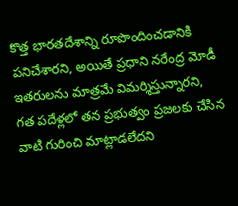కొత్త భారతదేశాన్ని రూపొందించడానికి పనిచేశారని, అయితే ప్రధాని నరేంద్ర మోడీ ఇతరులను మాత్రమే విమర్శిస్తున్నారని, గత పదేళ్లలో తన ప్రభుత్వం ప్రజలకు చేసిన వాటి గురించి మాట్లాడలేదని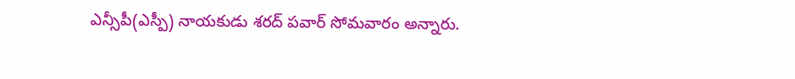ఎన్సీపీ(ఎస్పీ) నాయకుడు శరద్ పవార్ సోమవారం అన్నారు.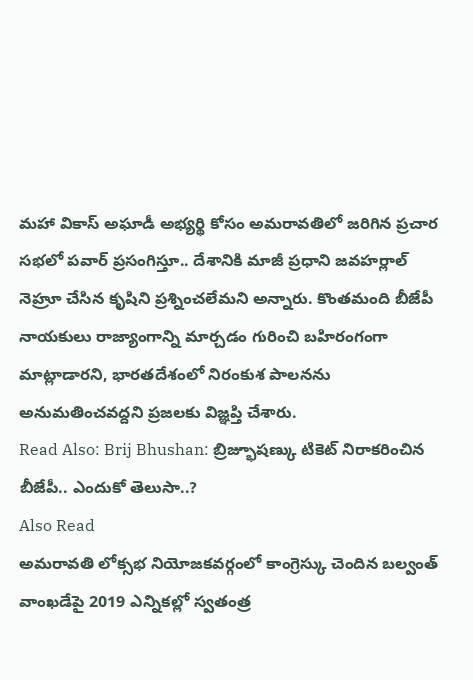మహా వికాస్ అఘాడీ అభ్యర్థి కోసం అమరావతిలో జరిగిన ప్రచార సభలో పవార్ ప్రసంగిస్తూ.. దేశానికి మాజీ ప్రధాని జవహర్లాల్ నెహ్రూ చేసిన కృషిని ప్రశ్నించలేమని అన్నారు. కొంతమంది బీజేపీ నాయకులు రాజ్యాంగాన్ని మార్చడం గురించి బహిరంగంగా మాట్లాడారని, భారతదేశంలో నిరంకుశ పాలనను అనుమతించవద్దని ప్రజలకు విజ్ఞప్తి చేశారు.
Read Also: Brij Bhushan: బ్రిజ్భూషణ్కు టికెట్ నిరాకరించిన బీజేపీ.. ఎందుకో తెలుసా..?
Also Read
అమరావతి లోక్సభ నియోజకవర్గంలో కాంగ్రెస్కు చెందిన బల్వంత్ వాంఖడేపై 2019 ఎన్నికల్లో స్వతంత్ర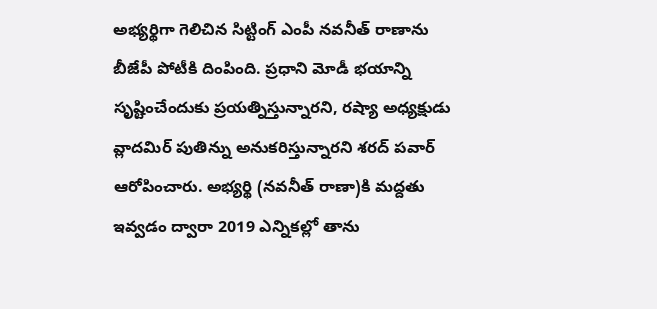అభ్యర్థిగా గెలిచిన సిట్టింగ్ ఎంపీ నవనీత్ రాణాను బీజేపీ పోటీకి దింపింది. ప్రధాని మోడీ భయాన్ని సృష్టించేందుకు ప్రయత్నిస్తున్నారని, రష్యా అధ్యక్షుడు వ్లాదమిర్ పుతిన్ను అనుకరిస్తున్నారని శరద్ పవార్ ఆరోపించారు. అభ్యర్థి (నవనీత్ రాణా)కి మద్దతు ఇవ్వడం ద్వారా 2019 ఎన్నికల్లో తాను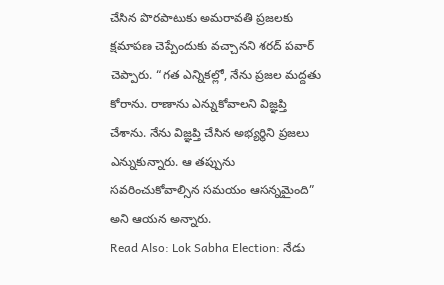చేసిన పొరపాటుకు అమరావతి ప్రజలకు క్షమాపణ చెప్పేందుకు వచ్చానని శరద్ పవార్ చెప్పారు. “గత ఎన్నికల్లో, నేను ప్రజల మద్దతు కోరాను. రాణాను ఎన్నుకోవాలని విజ్ఞప్తి చేశాను. నేను విజ్ఞప్తి చేసిన అభ్యర్థిని ప్రజలు ఎన్నుకున్నారు. ఆ తప్పును సవరించుకోవాల్సిన సమయం ఆసన్నమైంది” అని ఆయన అన్నారు.
Read Also: Lok Sabha Election: నేడు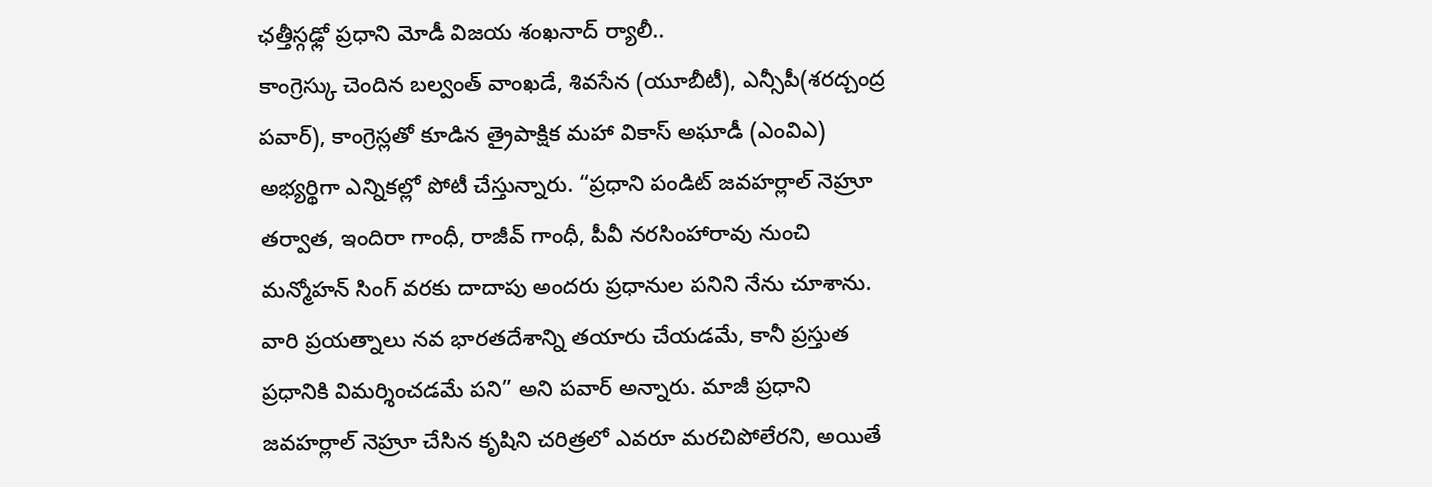ఛత్తీస్గఢ్లో ప్రధాని మోడీ విజయ శంఖనాద్ ర్యాలీ..
కాంగ్రెస్కు చెందిన బల్వంత్ వాంఖడే, శివసేన (యూబీటీ), ఎన్సీపీ(శరద్చంద్ర పవార్), కాంగ్రెస్లతో కూడిన త్రైపాక్షిక మహా వికాస్ అఘాడీ (ఎంవిఎ) అభ్యర్థిగా ఎన్నికల్లో పోటీ చేస్తున్నారు. “ప్రధాని పండిట్ జవహర్లాల్ నెహ్రూ తర్వాత, ఇందిరా గాంధీ, రాజీవ్ గాంధీ, పీవీ నరసింహారావు నుంచి మన్మోహన్ సింగ్ వరకు దాదాపు అందరు ప్రధానుల పనిని నేను చూశాను. వారి ప్రయత్నాలు నవ భారతదేశాన్ని తయారు చేయడమే, కానీ ప్రస్తుత ప్రధానికి విమర్శించడమే పని” అని పవార్ అన్నారు. మాజీ ప్రధాని జవహర్లాల్ నెహ్రూ చేసిన కృషిని చరిత్రలో ఎవరూ మరచిపోలేరని, అయితే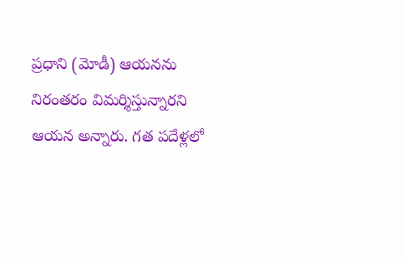ప్రధాని (మోడీ) ఆయనను నిరంతరం విమర్శిస్తున్నారని ఆయన అన్నారు. గత పదేళ్లలో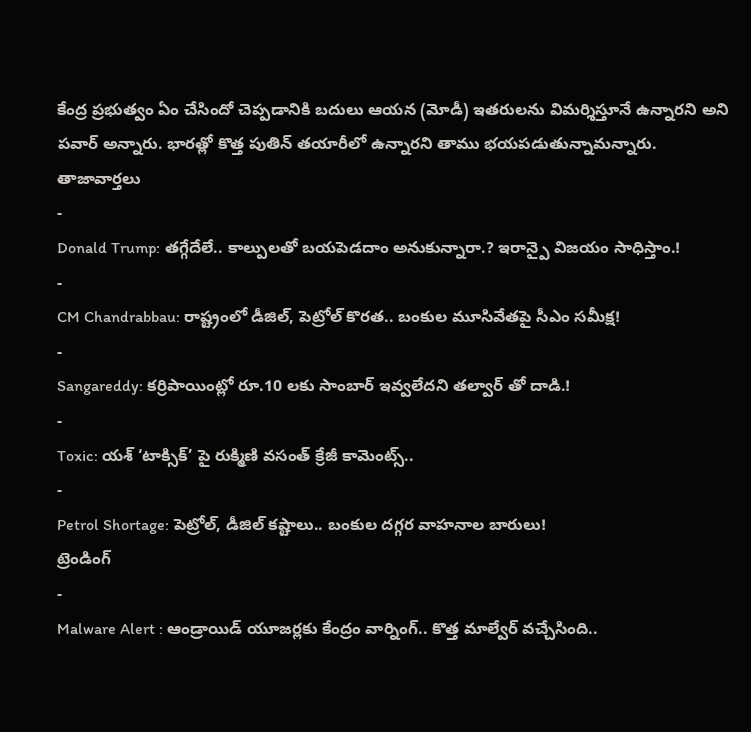కేంద్ర ప్రభుత్వం ఏం చేసిందో చెప్పడానికి బదులు ఆయన (మోడీ) ఇతరులను విమర్శిస్తూనే ఉన్నారని అని పవార్ అన్నారు. భారత్లో కొత్త పుతిన్ తయారీలో ఉన్నారని తాము భయపడుతున్నామన్నారు.
తాజావార్తలు
-
Donald Trump: తగ్గేదేలే.. కాల్పులతో బయపెడదాం అనుకున్నారా.? ఇరాన్పై విజయం సాధిస్తాం.!
-
CM Chandrabbau: రాష్ట్రంలో డీజిల్, పెట్రోల్ కొరత.. బంకుల మూసివేతపై సీఎం సమీక్ష!
-
Sangareddy: కర్రిపాయింట్లో రూ.10 లకు సాంబార్ ఇవ్వలేదని తల్వార్ తో దాడి.!
-
Toxic: యశ్ ‘టాక్సిక్’ పై రుక్మిణి వసంత్ క్రేజీ కామెంట్స్..
-
Petrol Shortage: పెట్రోల్, డీజిల్ కష్టాలు.. బంకుల దగ్గర వాహనాల బారులు!
ట్రెండింగ్
-
Malware Alert : ఆండ్రాయిడ్ యూజర్లకు కేంద్రం వార్నింగ్.. కొత్త మాల్వేర్ వచ్చేసింది..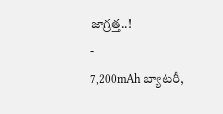జాగ్రత్త..!
-
7,200mAh బ్యాటరీ,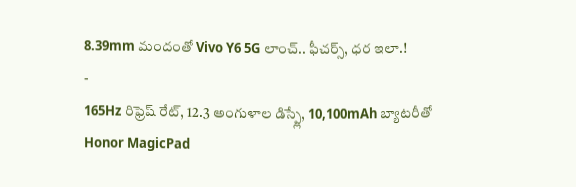8.39mm మందంతో Vivo Y6 5G లాంచ్.. ఫీచర్స్, ధర ఇలా.!
-
165Hz రిఫ్రెష్ రేట్, 12.3 అంగుళాల డిస్ప్లే, 10,100mAh బ్యాటరీతో Honor MagicPad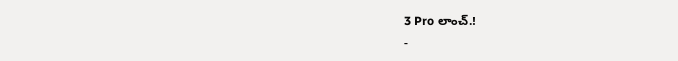3 Pro లాంచ్.!
-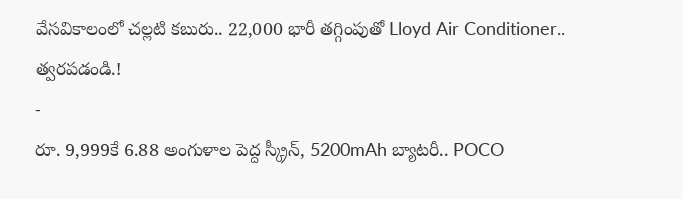వేసవికాలంలో చల్లటి కబురు.. 22,000 భారీ తగ్గింపుతో Lloyd Air Conditioner.. త్వరపడండి.!
-
రూ. 9,999కే 6.88 అంగుళాల పెద్ద స్క్రీన్, 5200mAh బ్యాటరీ.. POCO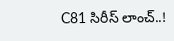C81 సిరీస్ లాంచ్..!